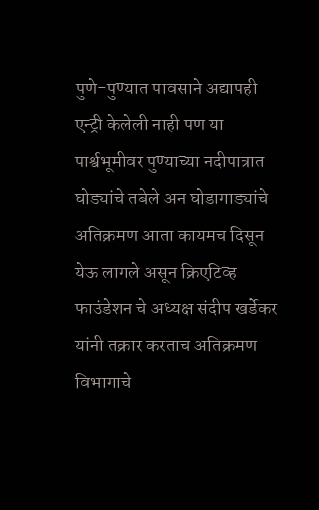पुणे-पुण्यात पावसाने अद्यापही एन्ट्री केलेली नाही पण या पार्श्वभूमीवर पुण्याच्या नदीपात्रात घोड्यांचे तबेले अन घोडागाड्यांचे अतिक्रमण आता कायमच दिसून येऊ लागले असून क्रिएटिव्ह फाउंडेशन चे अध्यक्ष संदीप खर्डेकर यांनी तक्रार करताच अतिक्रमण विभागाचे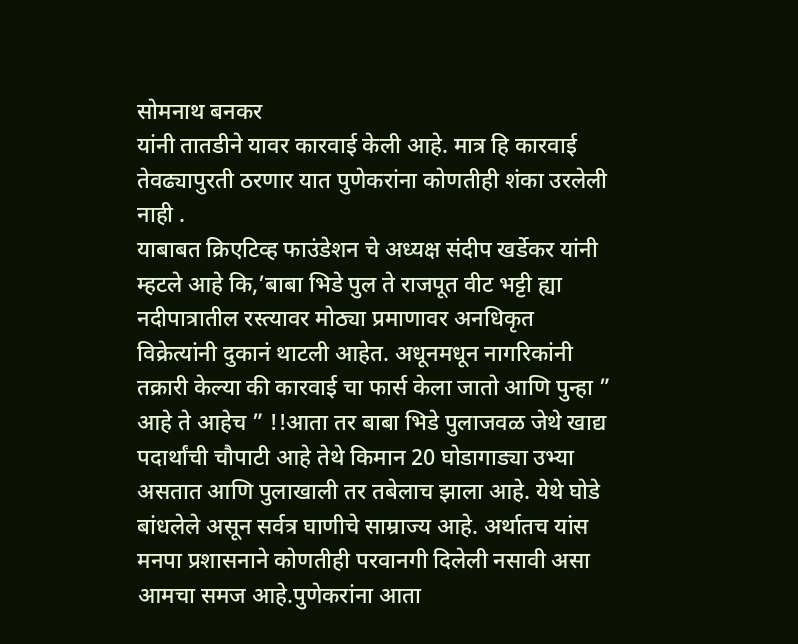सोमनाथ बनकर
यांनी तातडीने यावर कारवाई केली आहे. मात्र हि कारवाई तेवढ्यापुरती ठरणार यात पुणेकरांना कोणतीही शंका उरलेली नाही .
याबाबत क्रिएटिव्ह फाउंडेशन चे अध्यक्ष संदीप खर्डेकर यांनी म्हटले आहे कि,’बाबा भिडे पुल ते राजपूत वीट भट्टी ह्या नदीपात्रातील रस्त्यावर मोठ्या प्रमाणावर अनधिकृत विक्रेत्यांनी दुकानं थाटली आहेत. अधूनमधून नागरिकांनी तक्रारी केल्या की कारवाई चा फार्स केला जातो आणि पुन्हा ” आहे ते आहेच ” !!आता तर बाबा भिडे पुलाजवळ जेथे खाद्य पदार्थांची चौपाटी आहे तेथे किमान 20 घोडागाड्या उभ्या असतात आणि पुलाखाली तर तबेलाच झाला आहे. येथे घोडे बांधलेले असून सर्वत्र घाणीचे साम्राज्य आहे. अर्थातच यांस मनपा प्रशासनाने कोणतीही परवानगी दिलेली नसावी असा आमचा समज आहे.पुणेकरांना आता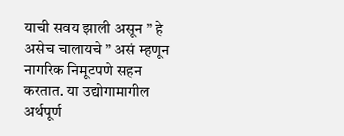याची सवय झाली असून ” हे असेच चालायचे ” असं म्हणून नागरिक निमूटपणे सहन करतात. या उद्योगामागील अर्थपूर्ण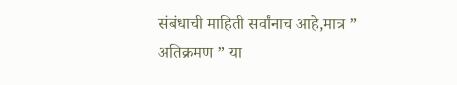संबंधाची माहिती सर्वांनाच आहे,मात्र ” अतिक्रमण ” या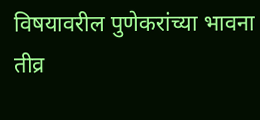विषयावरील पुणेकरांच्या भावना तीव्र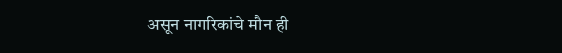असून नागरिकांचे मौन ही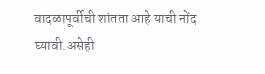वादळापूर्वीची शांतता आहे याची नोंद घ्यावी.असेही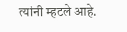त्यांनी म्हटले आहे.